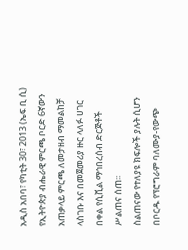አዲስ አበባ፣ የካቲት 30፣ 2013 (ኤፍ ቢ ሲ) የኢትዮጵያ ብሔራዊ ምርጫ ቦርድ 6ኛውን አጠቃላይ ምርጫ ለመታዘብ ማመልከቻ ላስገቡ እና በመጀመሪያ ዙር ላለፉ ሀገር በቀል የሲቪል ማኅበረሰብ ድርጅቶች ሥልጠና ሰጠ፡፡
ስልጠናው የተለያዩ ክፍሎች ያሉት ሲሆን በቦርዱ የፕሮግራም ባለሙያ-የውጭ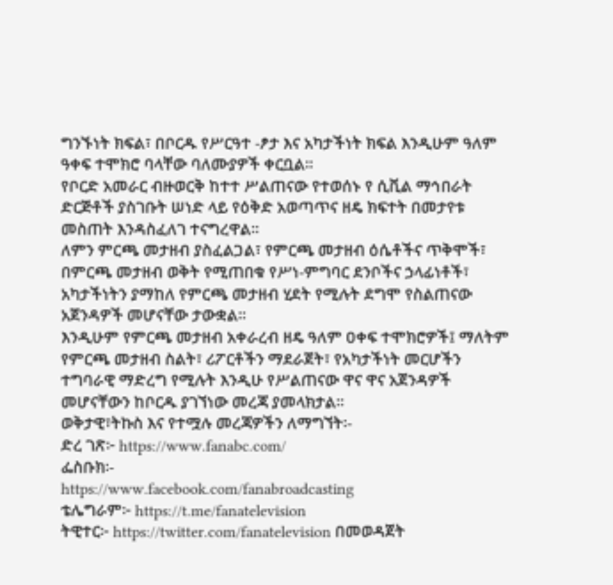ግንኙነት ክፍል፣ በቦርዱ የሥርዓተ -ፆታ እና አካታችነት ክፍል እንዲሁም ዓለም ዓቀፍ ተሞክሮ ባላቸው ባለሙያዎች ቀርቧል።
የቦርድ አመራር ብዙወርቅ ከተተ ሥልጠናው የተወሰኑ የ ሲቪል ማኅበራት ድርጅቶች ያስገቡት ሠነድ ላይ የዕቅድ አወጣጥና ዘዴ ክፍተት በመታየቱ መስጠት እንዳስፈለገ ተናግረዋል።
ለምን ምርጫ መታዘብ ያስፈልጋል፣ የምርጫ መታዘብ ዕሴቶችና ጥቅሞች፣ በምርጫ መታዘብ ወቅት የሚጠበቁ የሥነ-ምግባር ደንቦችና ኃላፊነቶች፣ አካታችነትን ያማከለ የምርጫ መታዘብ ሂደት የሚሉት ደግሞ የስልጠናው አጀንዳዎች መሆናቸው ታውቋል፡፡
እንዲሁም የምርጫ መታዘብ አቀራረብ ዘዴ ዓለም ዐቀፍ ተሞክሮዎች፤ ማለትም የምርጫ መታዘብ ስልት፣ ሪፖርቶችን ማደራጀት፣ የአካታችነት መርሆችን ተግባራዊ ማድረግ የሚሉት እንዲሁ የሥልጠናው ዋና ዋና አጀንዳዎች መሆናቸውን ከቦርዱ ያገኘነው መረጃ ያመላክታል፡፡
ወቅታዊ፣ትኩስ እና የተሟሉ መረጃዎችን ለማግኘት፡-
ድረ ገጽ፦ https://www.fanabc.com/
ፌስቡክ፡-
https://www.facebook.com/fanabroadcasting
ቴሌግራም፦ https://t.me/fanatelevision
ትዊተር፦ https://twitter.com/fanatelevision በመወዳጀት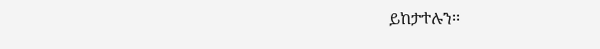ይከታተሉን፡፡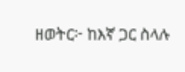ዘወትር፦ ከእኛ ጋር ስላሉ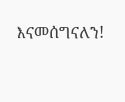እናመሰግናለን!